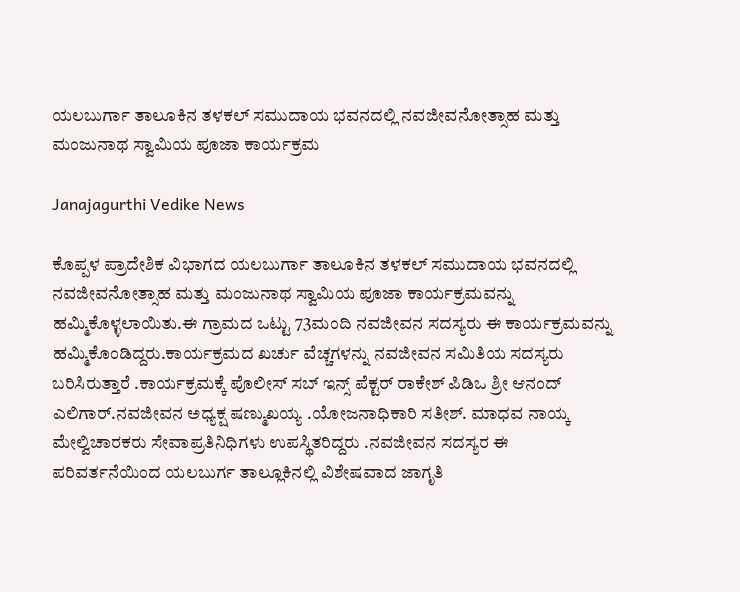ಯಲಬುರ್ಗಾ ತಾಲೂಕಿನ ತಳಕಲ್ ಸಮುದಾಯ ಭವನದಲ್ಲಿ ನವಜೀವನೋತ್ಸಾಹ ಮತ್ತು ಮಂಜುನಾಥ ಸ್ವಾಮಿಯ ಪೂಜಾ ಕಾರ್ಯಕ್ರಮ

Janajagurthi Vedike News

ಕೊಪ್ಪಳ ಪ್ರಾದೇಶಿಕ ವಿಭಾಗದ ಯಲಬುರ್ಗಾ ತಾಲೂಕಿನ ತಳಕಲ್ ಸಮುದಾಯ ಭವನದಲ್ಲಿ ನವಜೀವನೋತ್ಸಾಹ ಮತ್ತು ಮಂಜುನಾಥ ಸ್ವಾಮಿಯ ಪೂಜಾ ಕಾರ್ಯಕ್ರಮವನ್ನು ಹಮ್ಮಿಕೊಳ್ಳಲಾಯಿತು.ಈ ಗ್ರಾಮದ ಒಟ್ಟು 73ಮಂದಿ ನವಜೀವನ ಸದಸ್ಯರು ಈ ಕಾರ್ಯಕ್ರಮವನ್ನು ಹಮ್ಮಿಕೊಂಡಿದ್ದರು.ಕಾರ್ಯಕ್ರಮದ ಖರ್ಚು ವೆಚ್ಚಗಳನ್ನು ನವಜೀವನ ಸಮಿತಿಯ ಸದಸ್ಯರು ಬರಿಸಿರುತ್ತಾರೆ .ಕಾರ್ಯಕ್ರಮಕ್ಕೆ ಪೊಲೀಸ್ ಸಬ್ ಇನ್ಸ್ ಪೆಕ್ಟರ್ ರಾಕೇಶ್ ಪಿಡಿಒ ಶ್ರೀ ಆನಂದ್ ಎಲಿಗಾರ್.ನವಜೀವನ ಅಧ್ಯಕ್ಷ ಷಣ್ಮುಖಯ್ಯ .ಯೋಜನಾಧಿಕಾರಿ ಸತೀಶ್. ಮಾಧವ ನಾಯ್ಕ ಮೇಲ್ವಿಚಾರಕರು ಸೇವಾಪ್ರತಿನಿಧಿಗಳು ಉಪಸ್ಥಿತರಿದ್ದರು .ನವಜೀವನ ಸದಸ್ಯರ ಈ ಪರಿವರ್ತನೆಯಿಂದ ಯಲಬುರ್ಗ ತಾಲ್ಲೂಕಿನಲ್ಲಿ ವಿಶೇಷವಾದ ಜಾಗೃತಿ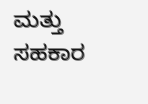ಮತ್ತು ಸಹಕಾರ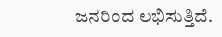ಜನರಿಂದ ಲಭಿಸುತ್ತಿದೆ.